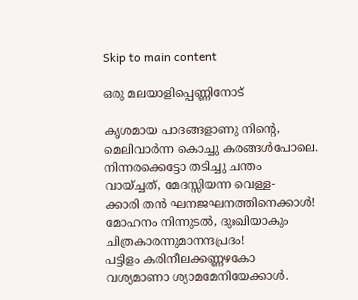Skip to main content

ഒരു മലയാളിപ്പെണ്ണിനോട്

കൃശമായ പാദങ്ങളാണു നിൻ്റെ,
മെലിവാർന്ന കൊച്ചു കരങ്ങൾപോലെ.
നിന്നരക്കെട്ടോ തടിച്ചു ചന്തം
വായ്ച്ചത്, മേദസ്സിയന്ന വെള്ള-
ക്കാരി തൻ ഘനജഘനത്തിനെക്കാൾ!
മോഹനം നിന്നുടൽ, ദുഃഖിയാകും
ചിത്രകാരന്നുമാനന്ദപ്രദം!
പട്ടിളം കരിനീലക്കണ്ണഴകോ
വശ്യമാണാ ശ്യാമമേനിയേക്കാൾ.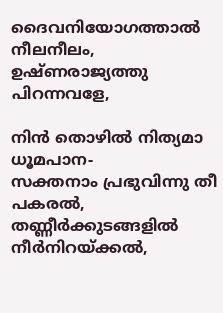ദൈവനിയോഗത്താൽ നീലനീലം,
ഉഷ്ണരാജ്യത്തു പിറന്നവളേ,

നിൻ തൊഴിൽ നിത്യമാ ധൂമപാന-
സക്തനാം പ്രഭുവിന്നു തീ പകരൽ,
തണ്ണീർക്കുടങ്ങളിൽ
നീർനിറയ്ക്കൽ,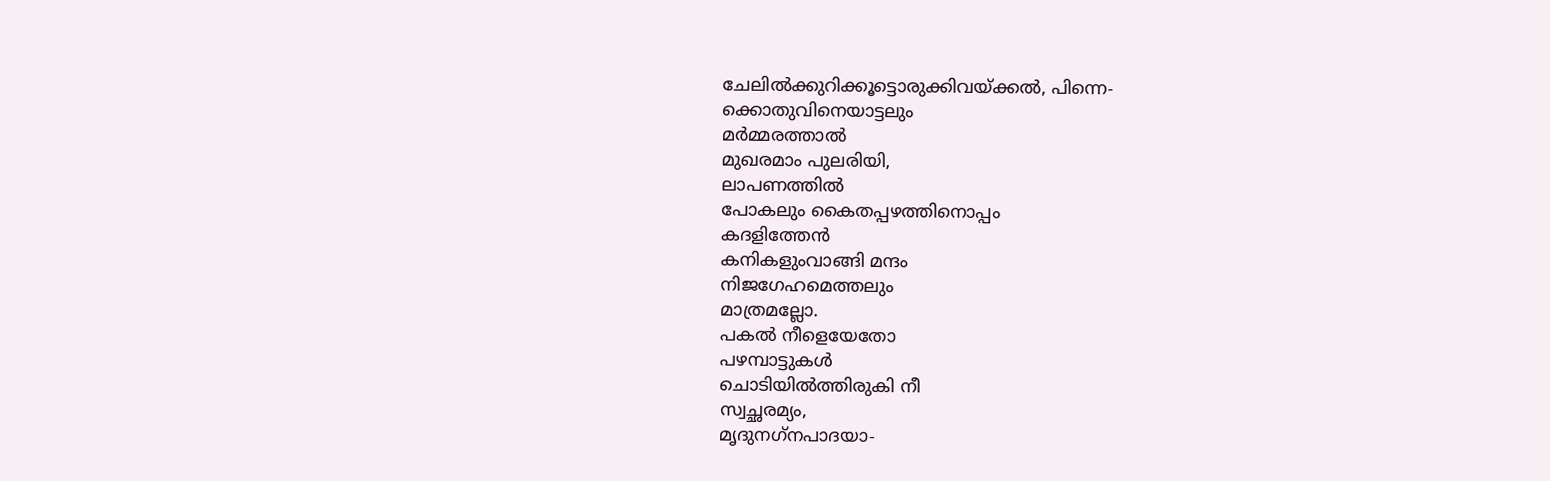ചേലിൽക്കുറിക്കൂട്ടൊരുക്കിവയ്ക്കൽ, പിന്നെ-
ക്കൊതുവിനെയാട്ടലും
മർമ്മരത്താൽ
മുഖരമാം പുലരിയി,
ലാപണത്തിൽ
പോകലും കൈതപ്പഴത്തിനൊപ്പം
കദളിത്തേൻ
കനികളുംവാങ്ങി മന്ദം
നിജഗേഹമെത്തലും
മാത്രമല്ലോ.
പകൽ നീളെയേതോ
പഴമ്പാട്ടുകൾ
ചൊടിയിൽത്തിരുകി നീ
സ്വച്ഛരമ്യം,
മൃദുനഗ്‌നപാദയാ-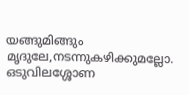യങ്ങുമിങ്ങും
മൃദുലേ,നടന്നുകഴിക്കുമല്ലോ.
ഒടുവിലശ്ശോണ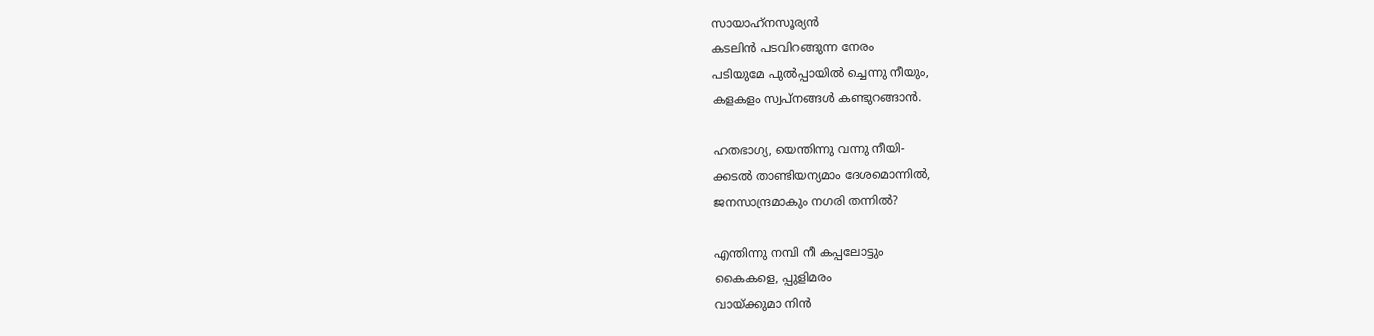സായാഹ്‌നസൂര്യൻ
കടലിൻ പടവിറങ്ങുന്ന നേരം
പടിയുമേ പുൽപ്പായിൽ ച്ചെന്നു നീയും,
കളകളം സ്വപ്നങ്ങൾ കണ്ടുറങ്ങാൻ.

ഹതഭാഗ്യ, യെന്തിന്നു വന്നു നീയി-
ക്കടൽ താണ്ടിയന്യമാം ദേശമൊന്നിൽ,
ജനസാന്ദ്രമാകും നഗരി തന്നിൽ?

എന്തിന്നു നമ്പി നീ കപ്പലോട്ടും
കൈകളെ, പ്പുളിമരം
വായ്ക്കുമാ നിൻ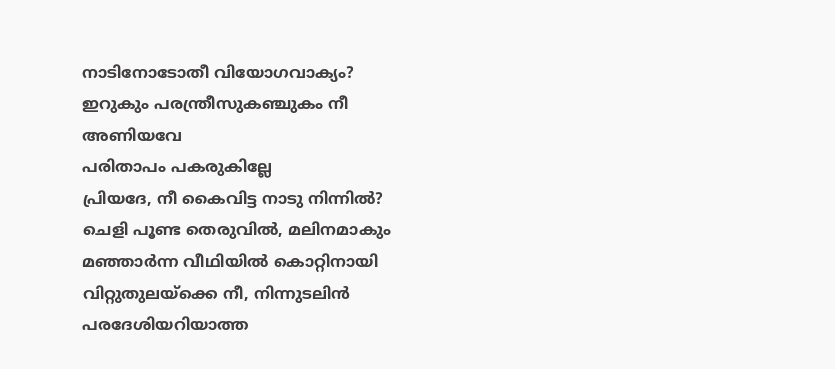നാടിനോടോതീ വിയോഗവാക്യം?
ഇറുകും പരന്ത്രീസുകഞ്ചുകം നീ
അണിയവേ
പരിതാപം പകരുകില്ലേ
പ്രിയദേ, നീ കൈവിട്ട നാടു നിന്നിൽ?
ചെളി പൂണ്ട തെരുവിൽ, മലിനമാകും
മഞ്ഞാർന്ന വീഥിയിൽ കൊറ്റിനായി
വിറ്റുതുലയ്ക്കെ നീ, നിന്നുടലിൻ
പരദേശിയറിയാത്ത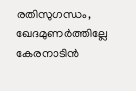രതിസുഗന്ധം,
ഖേദമുണർത്തില്ലേ
കേരനാടിൻ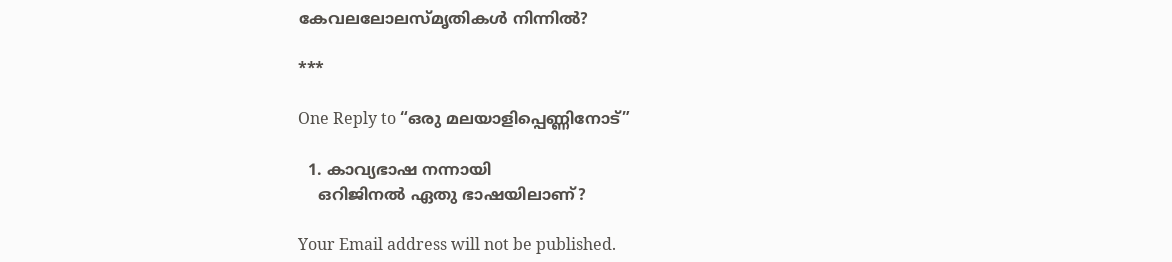കേവലലോലസ്മൃതികൾ നിന്നിൽ?

***

One Reply to “ഒരു മലയാളിപ്പെണ്ണിനോട്”

  1. കാവ്യഭാഷ നന്നായി
    ഒറിജിനൽ ഏതു ഭാഷയിലാണ്?

Your Email address will not be published.